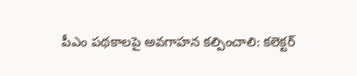పీఎం పథకాలపై అవగాహన కల్పించాలి: కలెక్టర్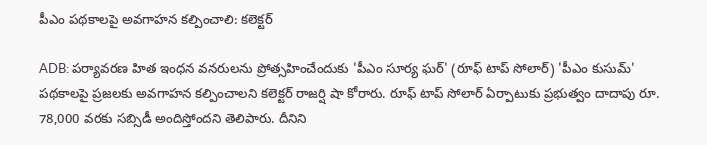పీఎం పథకాలపై అవగాహన కల్పించాలి: కలెక్టర్

ADB: పర్యావరణ హిత ఇంధన వనరులను ప్రోత్సహించేందుకు 'పీఎం సూర్య ఘర్' (రూఫ్ టాప్ సోలార్) 'పీఎం కుసుమ్' పథకాలపై ప్రజలకు అవగాహన కల్పించాలని కలెక్టర్ రాజర్షి షా కోరారు. రూఫ్ టాప్ సోలార్ ఏర్పాటుకు ప్రభుత్వం దాదాపు రూ. 78,000 వరకు సబ్సిడీ అందిస్తోందని తెలిపారు. దీనిని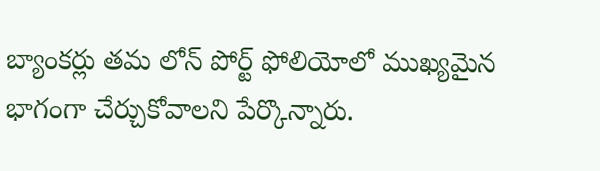బ్యాంకర్లు తమ లోన్ పోర్ట్ ఫోలియోలో ముఖ్యమైన భాగంగా చేర్చుకోవాలని పేర్కొన్నారు.